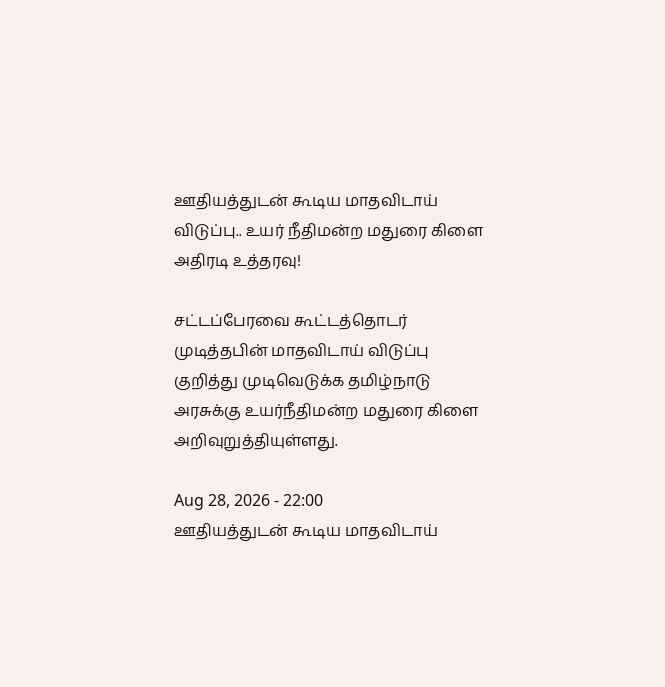ஊதியத்துடன் கூடிய மாதவிடாய் விடுப்பு.. உயர் நீதிமன்ற மதுரை கிளை அதிரடி உத்தரவு!

சட்டப்பேரவை கூட்டத்தொடர் முடித்தபின் மாதவிடாய் விடுப்பு குறித்து முடிவெடுக்க தமிழ்நாடு அரசுக்கு உயர்நீதிமன்ற மதுரை கிளை அறிவுறுத்தியுள்ளது.

Aug 28, 2026 - 22:00
ஊதியத்துடன் கூடிய மாதவிடாய்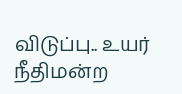விடுப்பு.. உயர் நீதிமன்ற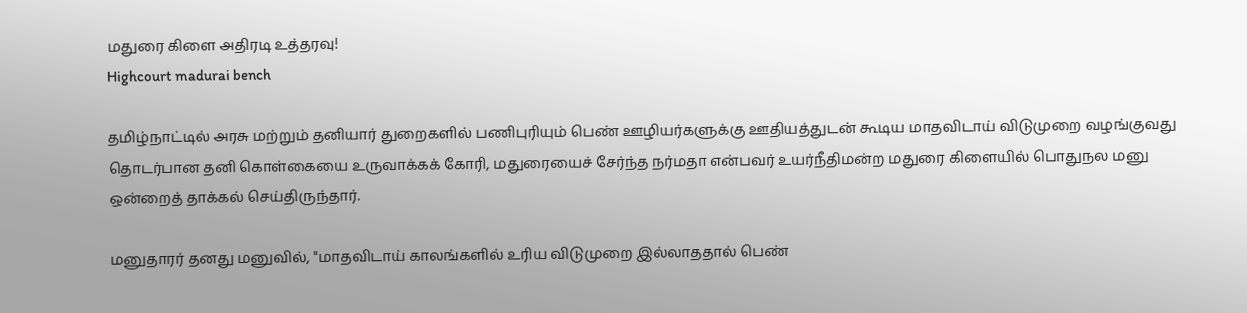மதுரை கிளை அதிரடி உத்தரவு!
Highcourt madurai bench

தமிழ்நாட்டில் அரசு மற்றும் தனியார் துறைகளில் பணிபுரியும் பெண் ஊழியர்களுக்கு ஊதியத்துடன் கூடிய மாதவிடாய் விடுமுறை வழங்குவது தொடர்பான தனி கொள்கையை உருவாக்கக் கோரி, மதுரையைச் சேர்ந்த நர்மதா என்பவர் உயர்நீதிமன்ற மதுரை கிளையில் பொதுநல மனு ஒன்றைத் தாக்கல் செய்திருந்தார்.

மனுதாரர் தனது மனுவில், "மாதவிடாய் காலங்களில் உரிய விடுமுறை இல்லாததால் பெண்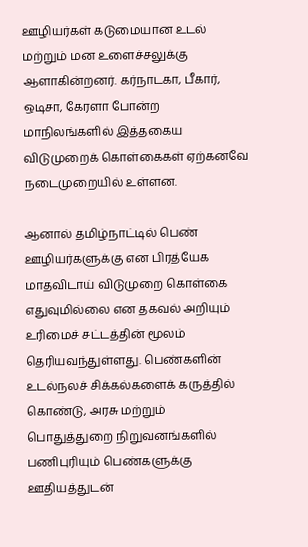ஊழியர்கள் கடுமையான உடல் மற்றும் மன உளைச்சலுக்கு ஆளாகின்றனர். கர்நாடகா, பீகார், ஒடிசா, கேரளா போன்ற மாநிலங்களில் இத்தகைய விடுமுறைக் கொள்கைகள் ஏற்கனவே நடைமுறையில் உள்ளன.

ஆனால் தமிழ்நாட்டில் பெண் ஊழியர்களுக்கு என பிரத்யேக மாதவிடாய் விடுமுறை கொள்கை எதுவுமில்லை என தகவல் அறியும் உரிமைச் சட்டத்தின் மூலம் தெரியவந்துள்ளது. பெண்களின் உடல்நலச் சிக்கல்களைக் கருத்தில் கொண்டு, அரசு மற்றும் பொதுத்துறை நிறுவனங்களில் பணிபுரியும் பெண்களுக்கு ஊதியத்துடன்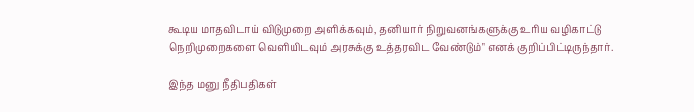கூடிய மாதவிடாய் விடுமுறை அளிக்கவும், தனியார் நிறுவனங்களுக்கு உரிய வழிகாட்டு நெறிமுறைகளை வெளியிடவும் அரசுக்கு உத்தரவிட வேண்டும்" எனக் குறிப்பிட்டிருந்தார்.

இந்த மனு நீதிபதிகள்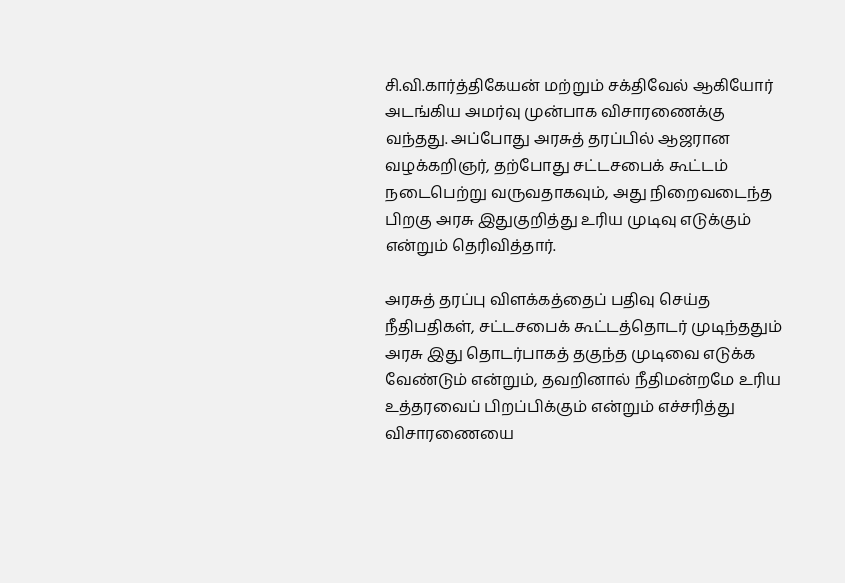சி.வி.கார்த்திகேயன் மற்றும் சக்திவேல் ஆகியோர் அடங்கிய அமர்வு முன்பாக விசாரணைக்கு வந்தது. அப்போது அரசுத் தரப்பில் ஆஜரான வழக்கறிஞர், தற்போது சட்டசபைக் கூட்டம் நடைபெற்று வருவதாகவும், அது நிறைவடைந்த பிறகு அரசு இதுகுறித்து உரிய முடிவு எடுக்கும் என்றும் தெரிவித்தார்.

அரசுத் தரப்பு விளக்கத்தைப் பதிவு செய்த நீதிபதிகள், சட்டசபைக் கூட்டத்தொடர் முடிந்ததும் அரசு இது தொடர்பாகத் தகுந்த முடிவை எடுக்க வேண்டும் என்றும், தவறினால் நீதிமன்றமே உரிய உத்தரவைப் பிறப்பிக்கும் என்றும் எச்சரித்து விசாரணையை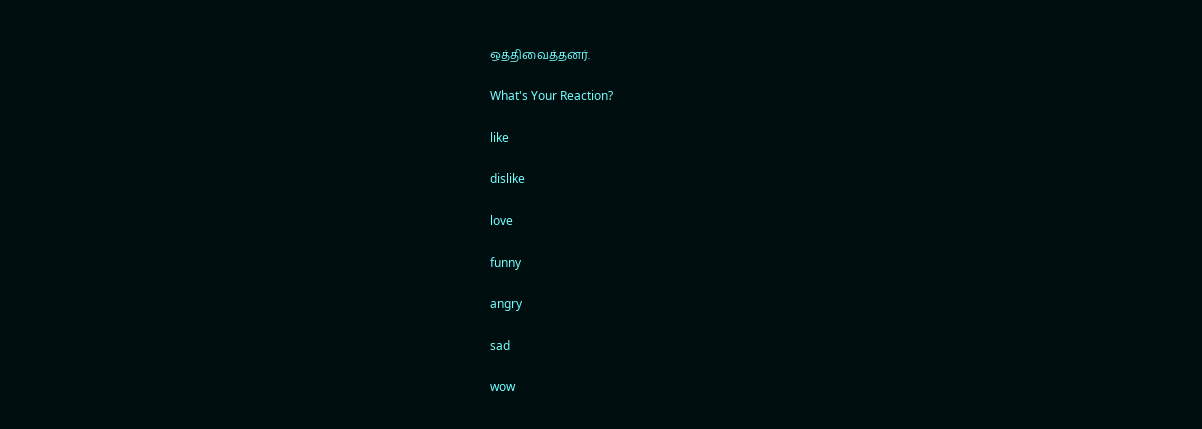ஒத்திவைத்தனர்.

What's Your Reaction?

like

dislike

love

funny

angry

sad

wow